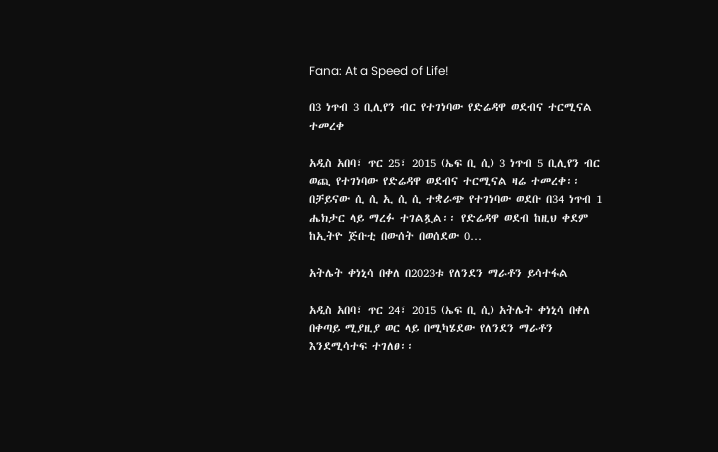Fana: At a Speed of Life!

በ3 ነጥብ 3 ቢሊየን ብር የተገነባው የድሬዳዋ ወደብና ተርሚናል ተመረቀ

አዲስ አበባ፣ ጥር 25፣ 2015 (ኤፍ ቢ ሲ) 3 ነጥብ 5 ቢሊየን ብር ወጪ የተገነባው የድሬዳዋ ወደብና ተርሚናል ዛሬ ተመረቀ፡፡ በቻይናው ሲ ሲ ኢ ሲ ሲ ተቋራጭ የተገነባው ወደቡ በ34 ነጥብ 1 ሔክታር ላይ ማረፉ ተገልጿል፡፡ የድሬዳዋ ወደብ ከዚህ ቀደም ከኢትዮ ጅቡቲ በውሰት በወሰደው 0…

አትሌት ቀነኒሳ በቀለ በ2023ቱ የለንደን ማራቶን ይሳተፋል

አዲስ አበባ፣ ጥር 24፣ 2015 (ኤፍ ቢ ሲ) አትሌት ቀነኒሳ በቀለ በቀጣይ ሚያዚያ ወር ላይ በሚካሄደው የለንደን ማራቶን እንደሚሳተፍ ተገለፀ፡፡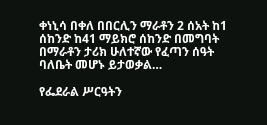ቀነኒሳ በቀለ በበርሊን ማራቶን 2 ሰአት ከ1 ሰከንድ ከ41 ማይክሮ ሰከንድ በመግባት በማራቶን ታሪክ ሁለተኛው የፈጣን ሰዓት ባለቤት መሆኑ ይታወቃል…

የፌደራል ሥርዓትን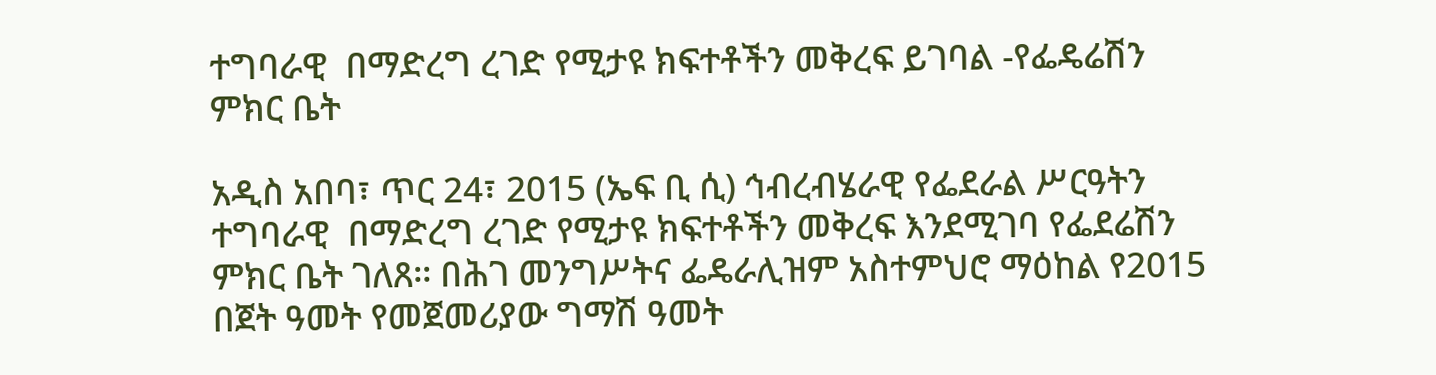ተግባራዊ  በማድረግ ረገድ የሚታዩ ክፍተቶችን መቅረፍ ይገባል -የፌዴሬሽን ምክር ቤት

አዲስ አበባ፣ ጥር 24፣ 2015 (ኤፍ ቢ ሲ) ኅብረብሄራዊ የፌደራል ሥርዓትን ተግባራዊ  በማድረግ ረገድ የሚታዩ ክፍተቶችን መቅረፍ እንደሚገባ የፌደሬሽን ምክር ቤት ገለጸ፡፡ በሕገ መንግሥትና ፌዴራሊዝም አስተምህሮ ማዕከል የ2015 በጀት ዓመት የመጀመሪያው ግማሽ ዓመት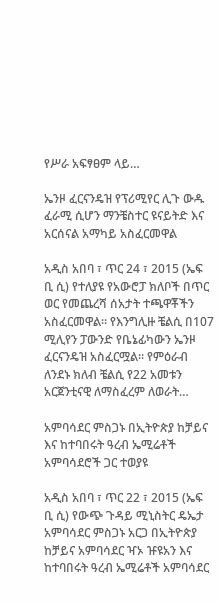የሥራ አፍፃፀም ላይ…

ኤንዞ ፈርናንዴዝ የፕሪሚየር ሊጉ ውዱ ፈራሚ ሲሆን ማንቼስተር ዩናይትድ እና አርሰናል አማካይ አስፈርመዋል

አዲስ አበባ ፣ ጥር 24 ፣ 2015 (ኤፍ ቢ ሲ) የተለያዩ የአውሮፓ ክለቦች በጥር ወር የመጨረሻ ሰአታት ተጫዋቾችን አስፈርመዋል። የእንግሊዙ ቼልሲ በ107 ሚሊየን ፓውንድ የቤኔፊካውን ኤንዞ ፈርናንዴዝ አስፈርሟል፡፡ የምዕራብ ለንደኑ ክለብ ቼልሲ የ22 አመቱን አርጀንቲናዊ ለማስፈረም ለወራት…

አምባሳደር ምስጋኑ በኢትዮጵያ ከቻይና እና ከተባበሩት ዓረብ ኤሚሬቶች አምባሳደሮች ጋር ተወያዩ

አዲስ አበባ ፣ ጥር 22 ፣ 2015 (ኤፍ ቢ ሲ) የውጭ ጉዳይ ሚኒስትር ዴኤታ አምባሳደር ምስጋኑ አርጋ በኢትዮጵያ ከቻይና አምባሳደር ዣኦ ዡዩአን እና ከተባበሩት ዓረብ ኤሚሬቶች አምባሳደር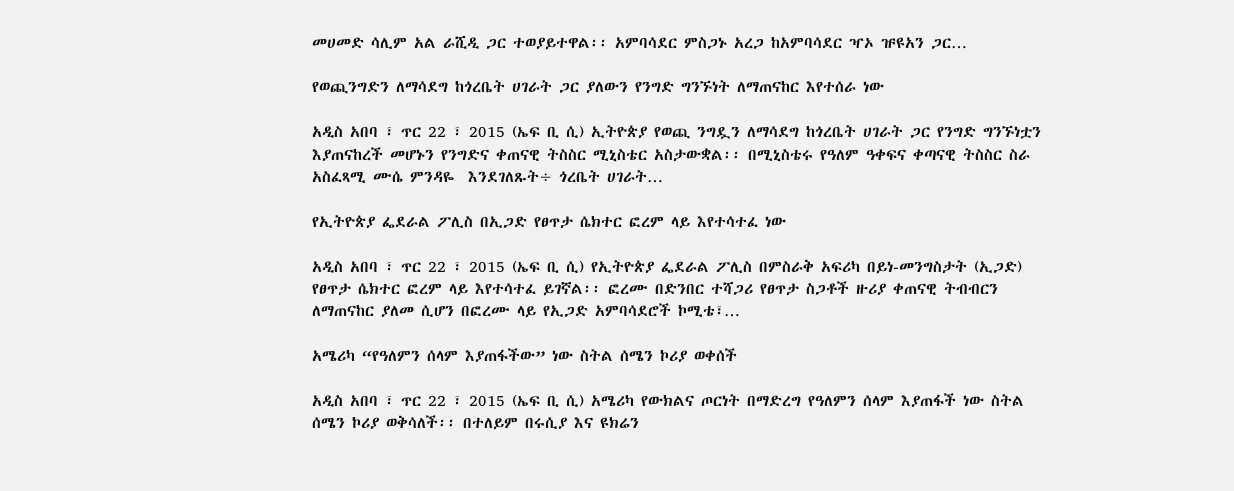መሀመድ ሳሊም አል ራሺዲ ጋር ተወያይተዋል፡፡ አምባሳደር ምስጋኑ አረጋ ከአምባሳደር ዣኦ ዡዩአን ጋር…

የወጪንግድን ለማሳደግ ከጎረቤት ሀገራት ጋር ያለውን የንግድ ግንኙነት ለማጠናከር እየተሰራ ነው

አዲስ አበባ ፣ ጥር 22 ፣ 2015 (ኤፍ ቢ ሲ) ኢትዮጵያ የወጪ ንግዷን ለማሳደግ ከጎረቤት ሀገራት ጋር የንግድ ግንኙነቷን እያጠናከረች መሆኑን የንግድና ቀጠናዊ ትስስር ሚኒስቴር አስታውቋል፡፡ በሚኒስቴሩ የዓለም ዓቀፍና ቀጣናዊ ትስስር ስራ አስፈጻሚ ሙሴ ምንዳዬ  እንደገለጹት÷ ጎረቤት ሀገራት…

የኢትዮጵያ ፌደራል ፖሊስ በኢጋድ የፀጥታ ሴክተር ፎረም ላይ እየተሳተፈ ነው

አዲስ አበባ ፣ ጥር 22 ፣ 2015 (ኤፍ ቢ ሲ) የኢትዮጵያ ፌደራል ፖሊስ በምስራቅ አፍሪካ በይነ-መንግስታት (ኢጋድ) የፀጥታ ሴክተር ፎረም ላይ እየተሳተፈ ይገኛል፡፡ ፎረሙ በድንበር ተሻጋሪ የፀጥታ ስጋቶች ዙሪያ ቀጠናዊ ትብብርን ለማጠናከር ያለመ ሲሆን በፎረሙ ላይ የኢጋድ አምባሳደሮች ኮሚቴ፣…

አሜሪካ “የዓለምን ሰላም እያጠፋችው” ነው ስትል ሰሜን ኮሪያ ወቀሰች

አዲስ አበባ ፣ ጥር 22 ፣ 2015 (ኤፍ ቢ ሲ) አሜሪካ የውክልና ጦርነት በማድረግ የዓለምን ሰላም እያጠፋች ነው ስትል ሰሜን ኮሪያ ወቅሳለች፡፡ በተለይም በሩሲያ እና ዩክሬን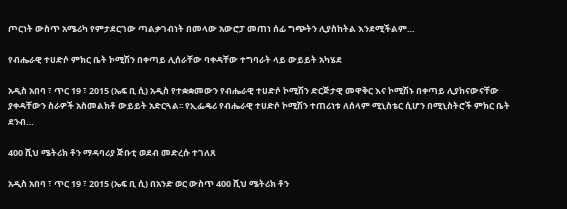ጦርነት ውስጥ አሜሪካ የምታደርገው ጣልቃገብነት በመላው አውሮፓ መጠነ ሰፊ ግጭትን ሊያስከትል እንደሚችልም…

የብሔራዊ ተሀድሶ ምክር ቤት ኮሚሽን በቀጣይ ሊሰራቸው ባቀዳቸው ተግባራት ላይ ውይይት አካሄደ

አዲስ አበባ ፣ ጥር 19 ፣ 2015 (ኤፍ ቢ ሲ) አዲስ የተቋቋመውን የብሔራዊ ተሀድሶ ኮሚሽን ድርጅታዊ መዋቅር እና ኮሚሽኑ በቀጣይ ሊያከናውናቸው ያቀዳቸውን ስራዎች አስመልክቶ ውይይት አድርጓል፡፡ የኢፌዴሪ የብሔራዊ ተሀድሶ ኮሚሽን ተጠሪነቱ ለሰላም ሚኒስቴር ሲሆን በሚኒስትሮች ምክር ቤት ደንብ…

400 ሺህ ሜትሪክ ቶን ማዳባሪያ ጅቡቲ ወደብ መድረሱ ተገለጸ

አዲስ አበባ ፣ ጥር 19 ፣ 2015 (ኤፍ ቢ ሲ) በአንድ ወር ውስጥ 400 ሺህ ሜትሪክ ቶን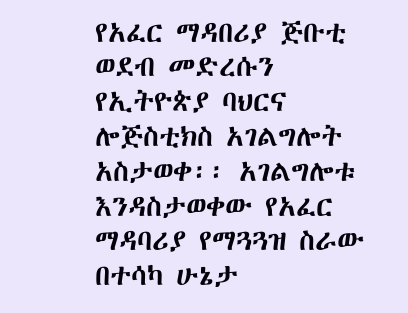የአፈር ማዳበሪያ ጅቡቲ ወደብ መድረሱን የኢትዮጵያ ባህርና ሎጅስቲክስ አገልግሎት አስታወቀ፡፡ አገልግሎቱ እንዳስታወቀው የአፈር ማዳባሪያ የማጓጓዝ ስራው በተሳካ ሁኔታ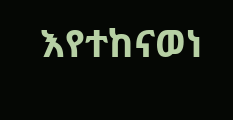እየተከናወነ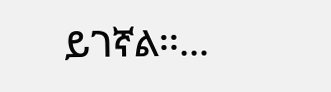ይገኛል፡፡…